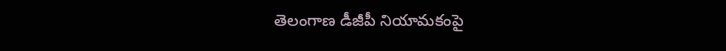తెలంగాణ డీజీపీ నియామకంపై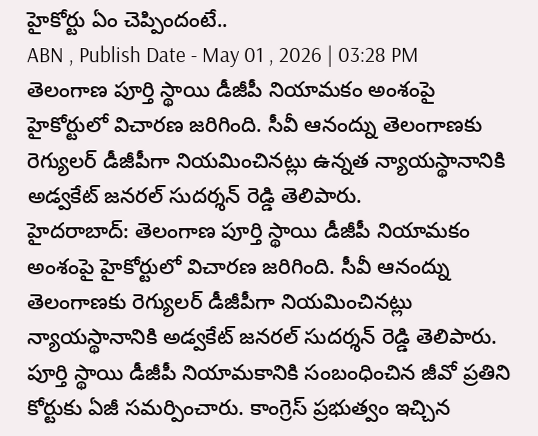హైకోర్టు ఏం చెప్పిందంటే..
ABN , Publish Date - May 01 , 2026 | 03:28 PM
తెలంగాణ పూర్తి స్థాయి డీజీపీ నియామకం అంశంపై హైకోర్టులో విచారణ జరిగింది. సీవీ ఆనంద్ను తెలంగాణకు రెగ్యులర్ డీజీపీగా నియమించినట్లు ఉన్నత న్యాయస్థానానికి అడ్వకేట్ జనరల్ సుదర్శన్ రెడ్డి తెలిపారు.
హైదరాబాద్: తెలంగాణ పూర్తి స్థాయి డీజీపీ నియామకం అంశంపై హైకోర్టులో విచారణ జరిగింది. సీవీ ఆనంద్ను తెలంగాణకు రెగ్యులర్ డీజీపీగా నియమించినట్లు న్యాయస్థానానికి అడ్వకేట్ జనరల్ సుదర్శన్ రెడ్డి తెలిపారు. పూర్తి స్థాయి డీజీపీ నియామకానికి సంబంధించిన జీవో ప్రతిని కోర్టుకు ఏజీ సమర్పించారు. కాంగ్రెస్ ప్రభుత్వం ఇచ్చిన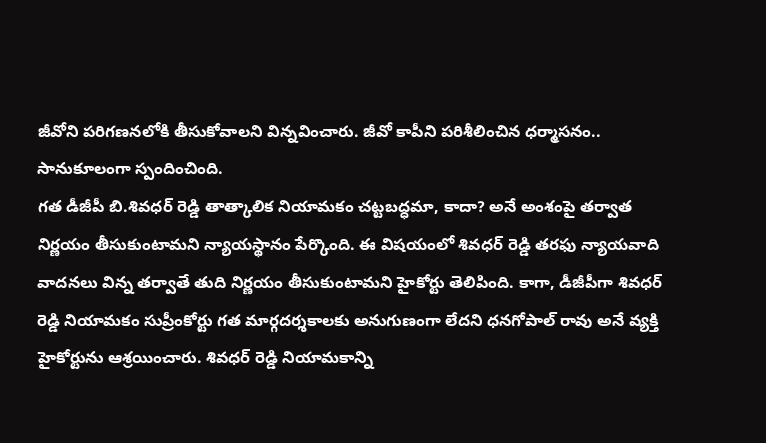జీవోని పరిగణనలోకి తీసుకోవాలని విన్నవించారు. జీవో కాపీని పరిశీలించిన ధర్మాసనం.. సానుకూలంగా స్పందించింది.
గత డీజీపీ బి.శివధర్ రెడ్డి తాత్కాలిక నియామకం చట్టబద్ధమా, కాదా? అనే అంశంపై తర్వాత నిర్ణయం తీసుకుంటామని న్యాయస్థానం పేర్కొంది. ఈ విషయంలో శివధర్ రెడ్డి తరఫు న్యాయవాది వాదనలు విన్న తర్వాతే తుది నిర్ణయం తీసుకుంటామని హైకోర్టు తెలిపింది. కాగా, డీజీపీగా శివధర్ రెడ్డి నియామకం సుప్రీంకోర్టు గత మార్గదర్శకాలకు అనుగుణంగా లేదని ధనగోపాల్ రావు అనే వ్యక్తి హైకోర్టును ఆశ్రయించారు. శివధర్ రెడ్డి నియామకాన్ని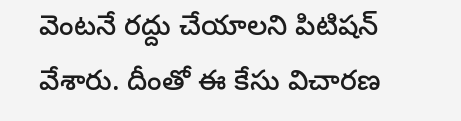వెంటనే రద్దు చేయాలని పిటిషన్ వేశారు. దీంతో ఈ కేసు విచారణ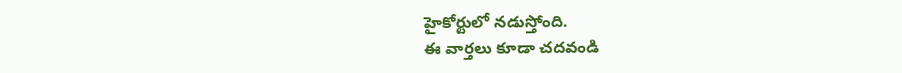హైకోర్టులో నడుస్తోంది.
ఈ వార్తలు కూడా చదవండి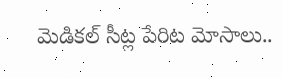మెడికల్ సీట్ల పేరిట మోసాలు..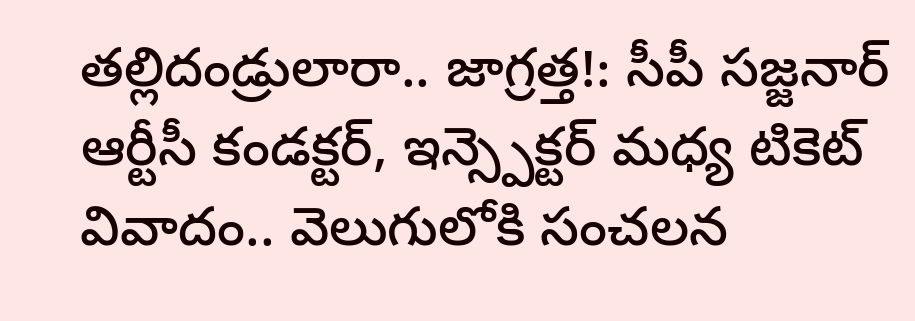తల్లిదండ్రులారా.. జాగ్రత్త!: సీపీ సజ్జనార్
ఆర్టీసీ కండక్టర్, ఇన్స్పెక్టర్ మధ్య టికెట్ వివాదం.. వెలుగులోకి సంచలన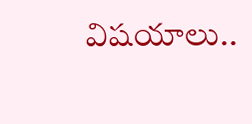విషయాలు..